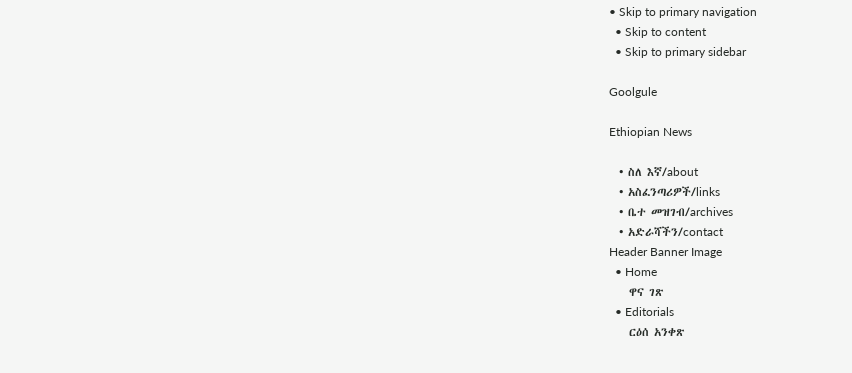• Skip to primary navigation
  • Skip to content
  • Skip to primary sidebar

Goolgule

Ethiopian News

  • ስለ እኛ/about
  • አስፈንጣሪዎች/links
  • ቤተ መዝገብ/archives
  • አድራሻችን/contact
Header Banner Image
  • Home
    ዋና ገጽ
  • Editorials
    ርዕሰ አንቀጽ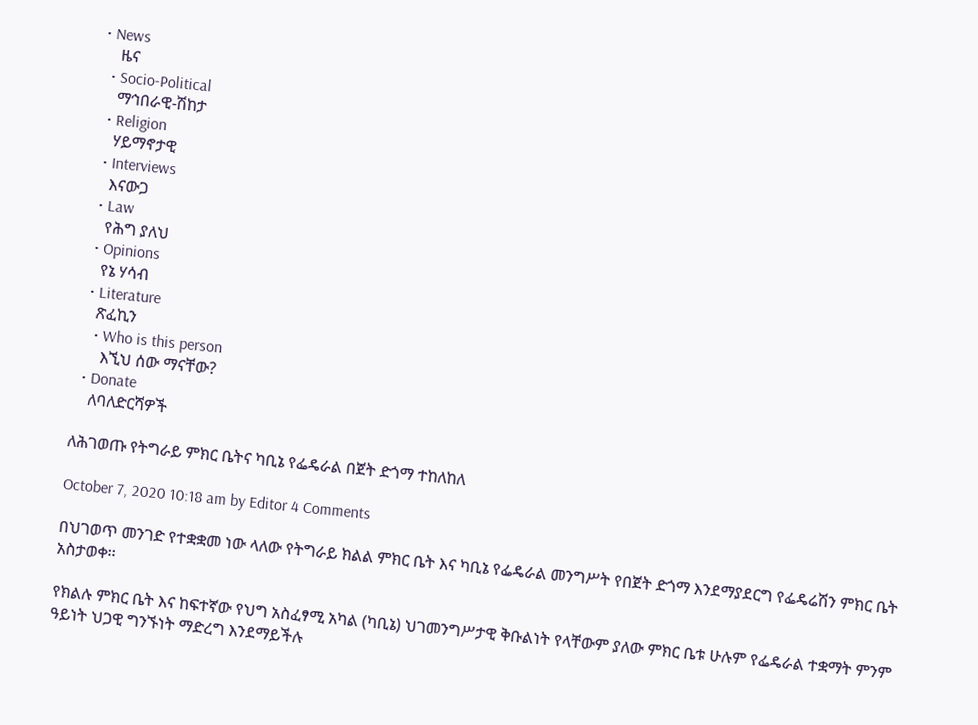• News
    ዜና
  • Socio-Political
    ማኅበራዊ-ሽከታ
  • Religion
    ሃይማኖታዊ
  • Interviews
    እናውጋ
  • Law
    የሕግ ያለህ
  • Opinions
    የኔ ሃሳብ
  • Literature
    ጽፈኪን
    • Who is this person
      እኚህ ሰው ማናቸው?
  • Donate
    ለባለድርሻዎች

ለሕገወጡ የትግራይ ምክር ቤትና ካቢኔ የፌዴራል በጀት ድጎማ ተከለከለ

October 7, 2020 10:18 am by Editor 4 Comments

በህገወጥ መንገድ የተቋቋመ ነው ላለው የትግራይ ክልል ምክር ቤት እና ካቢኔ የፌዴራል መንግሥት የበጀት ድጎማ እንደማያደርግ የፌዴሬሽን ምክር ቤት አስታወቀ፡፡

የክልሉ ምክር ቤት እና ከፍተኛው የህግ አስፈፃሚ አካል (ካቢኔ) ህገመንግሥታዊ ቅቡልነት የላቸውም ያለው ምክር ቤቱ ሁሉም የፌዴራል ተቋማት ምንም ዓይነት ህጋዊ ግንኙነት ማድረግ እንደማይችሉ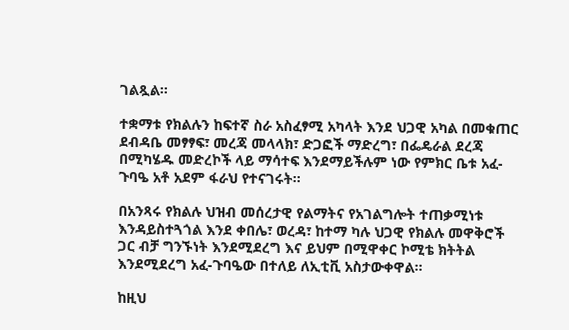ገልጿል፡፡

ተቋማቱ የክልሉን ከፍተኛ ስራ አስፈፃሚ አካላት እንደ ህጋዊ አካል በመቁጠር ደብዳቤ መፃፃፍ፣ መረጃ መላላክ፣ ድጋፎች ማድረግ፣ በፌዴራል ደረጃ በሚካሄዱ መድረኮች ላይ ማሳተፍ እንደማይችሉም ነው የምክር ቤቱ አፈ-ጉባዔ አቶ አደም ፋራህ የተናገሩት፡፡

በአንጻሩ የክልሉ ህዝብ መሰረታዊ የልማትና የአገልግሎት ተጠቃሚነቱ እንዳይስተጓጎል እንደ ቀበሌ፣ ወረዳ፣ ከተማ ካሉ ህጋዊ የክልሉ መዋቅሮች ጋር ብቻ ግንኙነት እንደሚደረግ እና ይህም በሚዋቀር ኮሚቴ ክትትል እንደሚደረግ አፈ-ጉባዔው በተለይ ለኢቲቪ አስታውቀዋል፡፡

ከዚህ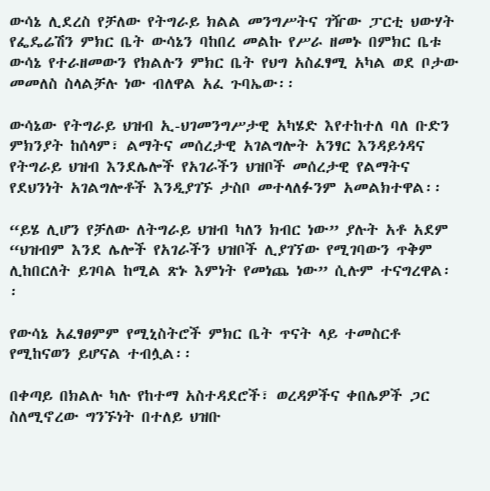ውሳኔ ሊደረስ የቻለው የትግራይ ክልል መንግሥትና ገዥው ፓርቲ ህውሃት የፌዴሬሽን ምክር ቤት ውሳኔን ባከበረ መልኩ የሥራ ዘመኑ በምክር ቤቱ ውሳኔ የተራዘመውን የክልሉን ምክር ቤት የህግ አስፈፃሚ አካል ወደ ቦታው መመለስ ስላልቻሉ ነው ብለዋል አፈ ጉባኤው፡፡

ውሳኔው የትግራይ ህዝብ ኢ-ህገመንግሥታዊ አካሄድ እየተከተለ ባለ ቡድን ምክንያት ከሰላም፣ ልማትና መሰረታዊ አገልግሎት አንፃር እንዳይጎዳና የትግራይ ህዝብ እንደሌሎች የአገራችን ህዝቦች መሰረታዊ የልማትና የደህንነት አገልግሎቶች እንዲያገኙ ታስቦ መተላለፉንም አመልክተዋል፡፡

“ይሄ ሊሆን የቻለው ለትግራይ ህዝብ ካለን ክብር ነው” ያሉት አቶ አደም “ህዝብም እንደ ሌሎች የአገራችን ህዝቦች ሊያገኘው የሚገባውን ጥቅም ሊከበርለት ይገባል ከሚል ጽኑ እምነት የመነጨ ነው” ሲሉም ተናግረዋል፡፡

የውሳኔ አፈፃፀምም የሚኒስትሮች ምክር ቤት ጥናት ላይ ተመስርቶ የሚከናወን ይሆናል ተብሏል፡፡

በቀጣይ በክልሉ ካሉ የከተማ አስተዳደሮች፣ ወረዳዎችና ቀበሌዎች ጋር ስለሚኖረው ግንኙነት በተለይ ህዝቡ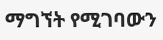ማግኘት የሚገባውን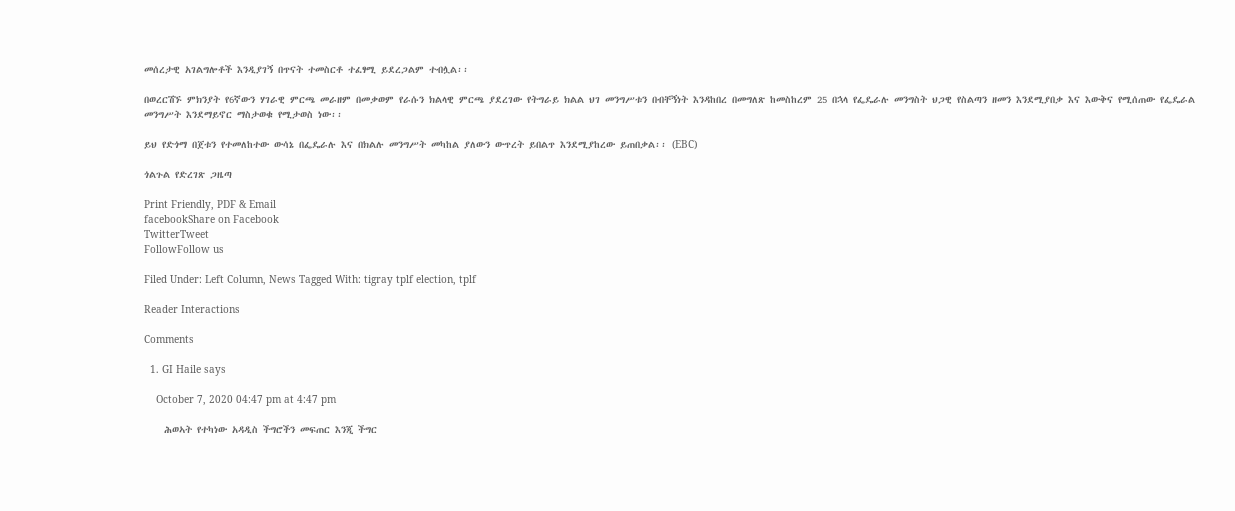መሰረታዊ አገልግሎቶች እንዲያገኝ በጥናት ተመስርቶ ተፈፃሚ ይደረጋልም ተብሏል፡፡

በወረርሽኙ ምክንያት የ6ኛውን ሃገራዊ ምርጫ መራዘም በመቃወም የራሱን ክልላዊ ምርጫ ያደረገው የትግራይ ክልል ህገ መንግሥቱን በብቸኝነት እንዳከበረ በመግለጽ ከመስከረም 25 በኋላ የፌዴራሉ መንግስት ህጋዊ የስልጣን ዘመን እንደሚያበቃ እና እውቅና የሚሰጠው የፌዴራል መንግሥት እንደማይኖር ማስታወቁ የሚታወስ ነው፡፡

ይህ የድጎማ በጀቱን የተመለከተው ውሳኔ በፌዴራሉ እና በክልሉ መንግሥት መካከል ያለውን ውጥረት ይበልጥ እንደሚያከረው ይጠበቃል፡፡ (EBC)

ጎልጉል የድረገጽ ጋዜጣ

Print Friendly, PDF & Email
facebookShare on Facebook
TwitterTweet
FollowFollow us

Filed Under: Left Column, News Tagged With: tigray tplf election, tplf

Reader Interactions

Comments

  1. GI Haile says

    October 7, 2020 04:47 pm at 4:47 pm

    ሕወኣት የተካነው አዳዲስ ችግሮችን መፍጠር እንጂ ችግር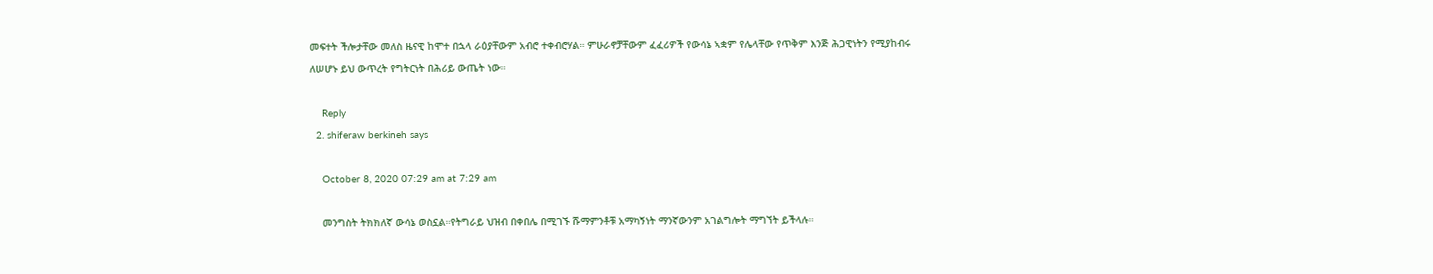መፍተት ችሎታቸው መለስ ዜናዊ ከሞተ በኋላ ራዕያቸውም አብሮ ተቀብሮሃል። ምሁራኖቻቸውም ፈፈሪዎች የውሳኔ ኣቋም የሌላቸው የጥቅም እንጅ ሕጋዊነትን የሚያከብሩ ለሠሆኑ ይህ ውጥረት የግትርነት በሕሪይ ውጤት ነው።

    Reply
  2. shiferaw berkineh says

    October 8, 2020 07:29 am at 7:29 am

    መንግስት ትክክለኛ ውሳኔ ወስኗል።የትግራይ ህዝብ በቀበሌ በሚገኙ ሹማምንቶቹ አማካኝነት ማንኛውንም አገልግሎት ማግኘት ይችላሉ።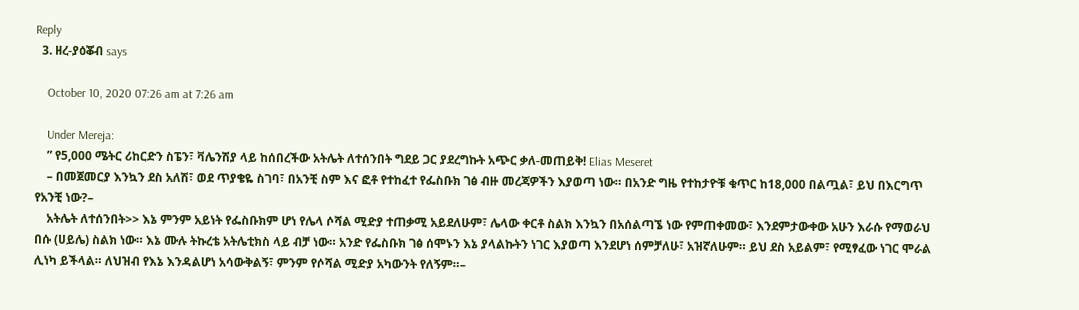Reply
  3. ዘረ-ያዕቖብ says

    October 10, 2020 07:26 am at 7:26 am

    Under Mereja:
    ” የ5,000 ሜትር ሪከርድን ስፔን፣ ቫሌንሽያ ላይ ከሰበረችው አትሌት ለተሰንበት ግደይ ጋር ያደረግኩት አጭር ቃለ-መጠይቅ! Elias Meseret
    – በመጀመርያ እንኳን ደስ አለሽ፣ ወደ ጥያቄዬ ስገባ፣ በአንቺ ስም እና ፎቶ የተከፈተ የፌስቡክ ገፅ ብዙ መረጃዎችን እያወጣ ነው። በአንድ ግዜ የተከታዮቹ ቁጥር ከ18,000 በልጧል፣ ይህ በእርግጥ የአንቺ ነው?–
    አትሌት ለተሰንበት>> እኔ ምንም አይነት የፌስቡክም ሆነ የሌላ ሶሻል ሚድያ ተጠቃሚ አይደለሁም፣ ሌላው ቀርቶ ስልክ እንኳን በአሰልጣኜ ነው የምጠቀመው፣ እንደምታውቀው አሁን እራሱ የማወራህ በሱ (ሀይሌ) ስልክ ነው። እኔ ሙሉ ትኩረቴ አትሌቲክስ ላይ ብቻ ነው። አንድ የፌስቡክ ገፅ ሰሞኑን እኔ ያላልኩትን ነገር እያወጣ እንደሆነ ሰምቻለሁ፣ አዝኛለሁም። ይህ ደስ አይልም፣ የሚፃፈው ነገር ሞራል ሊነካ ይችላል። ለህዝብ የእኔ እንዳልሆነ አሳውቅልኝ፣ ምንም የሶሻል ሚድያ አካውንት የለኝም።–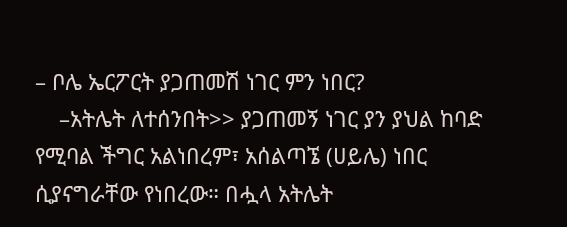– ቦሌ ኤርፖርት ያጋጠመሽ ነገር ምን ነበር?
    –አትሌት ለተሰንበት>> ያጋጠመኝ ነገር ያን ያህል ከባድ የሚባል ችግር አልነበረም፣ አሰልጣኜ (ሀይሌ) ነበር ሲያናግራቸው የነበረው። በሗላ አትሌት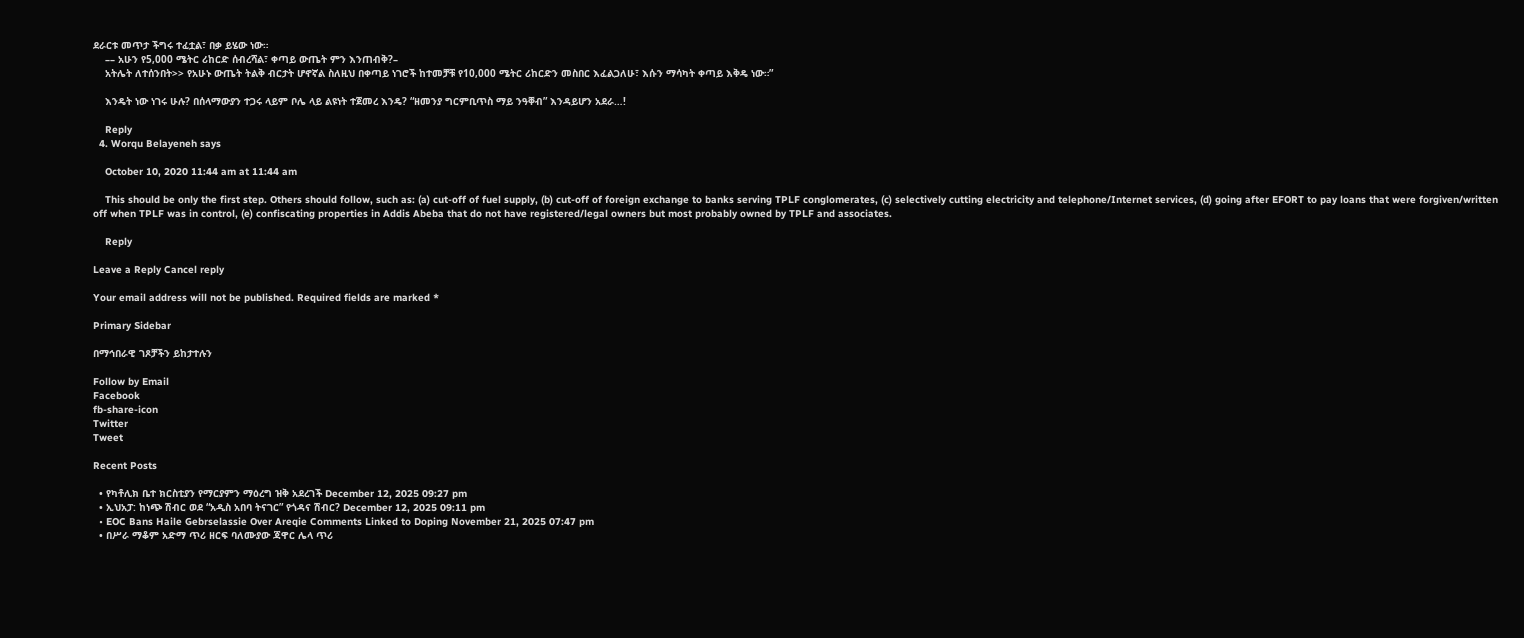ደራርቱ መጥታ ችግሩ ተፈቷል፣ በቃ ይሄው ነው።
    –– አሁን የ5,000 ሜትር ሪከርድ ሰብረሻል፣ ቀጣይ ውጤት ምን እንጠብቅ?–
    አትሌት ለተሰንበት>> የአሁኑ ውጤት ትልቅ ብርታት ሆኖኛል ስለዚህ በቀጣይ ነገሮች ከተመቻቹ የ10,000 ሜትር ሪከርድን መስበር እፈልጋለሁ፣ እሱን ማሳካት ቀጣይ እቅዴ ነው።”

    እንዴት ነው ነገሩ ሁሉ? በሰላማውያን ተጋሩ ላይም ቦሌ ላይ ልዩነት ተጀመረ እንዴ? “ዘመንያ ግርምቢጥስ ማይ ንዓቐብ” እንዳይሆን አደራ…!

    Reply
  4. Worqu Belayeneh says

    October 10, 2020 11:44 am at 11:44 am

    This should be only the first step. Others should follow, such as: (a) cut-off of fuel supply, (b) cut-off of foreign exchange to banks serving TPLF conglomerates, (c) selectively cutting electricity and telephone/Internet services, (d) going after EFORT to pay loans that were forgiven/written off when TPLF was in control, (e) confiscating properties in Addis Abeba that do not have registered/legal owners but most probably owned by TPLF and associates.

    Reply

Leave a Reply Cancel reply

Your email address will not be published. Required fields are marked *

Primary Sidebar

በማኅበራዊ ገጾቻችን ይከታተሉን

Follow by Email
Facebook
fb-share-icon
Twitter
Tweet

Recent Posts

  • የካቶሊክ ቤተ ክርስቲያን የማርያምን ማዕረግ ዝቅ አደረገች December 12, 2025 09:27 pm
  • ኢህአፓ: ከነጭ ሽብር ወደ “አዲስ አበባ ትናገር” የጎዳና ሽብር? December 12, 2025 09:11 pm
  • EOC Bans Haile Gebrselassie Over Areqie Comments Linked to Doping November 21, 2025 07:47 pm
  • በሥራ ማቆም አድማ ጥሪ ዘርፍ ባለሙያው ጃዋር ሌላ ጥሪ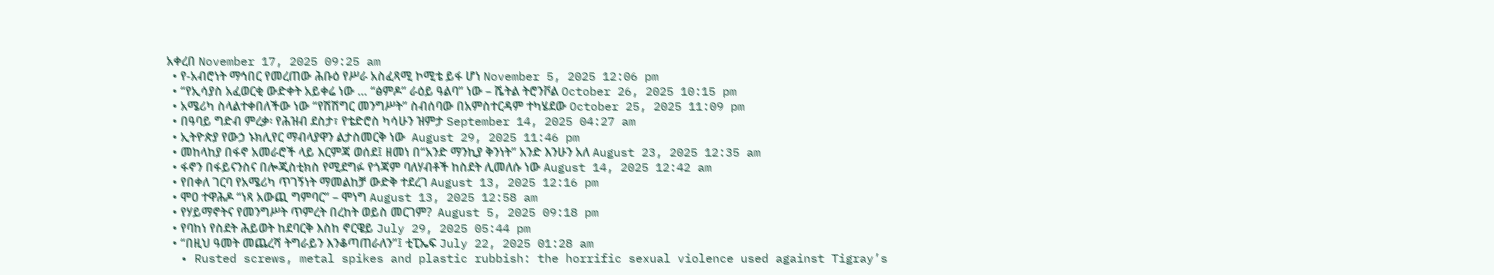አቀረበ November 17, 2025 09:25 am
  • የ-አብሮነት ማኅበር የመረጠው ሕቡዕ የሥራ አስፈጻሚ ኮሚቴ ይፋ ሆነ November 5, 2025 12:06 pm
  • “የኢሳያስ አፈወርቂ ውድቀት አይቀሬ ነው … “ፅምዶ” ራዕይ ዓልባ” ነው – ሼትል ትሮንቮል October 26, 2025 10:15 pm
  • አሜሪካ ስላልተቀበለችው ነው “የሽሽግር መንግሥት” ስብሰባው በአምስተርዳም ተካሄደው October 25, 2025 11:09 pm
  • በዓባይ ግድብ ምረቃ፡ የሕዝብ ደስታ፣ የቴድሮስ ካሳሁን ዝምታ September 14, 2025 04:27 am
  • ኢትዮጵያ የውኃ ኑክሊየር ማብላያዋን ልታስመርቅ ነው  August 29, 2025 11:46 pm
  • መከላከያ በፋኖ አመራሮች ላይ እርምጃ ወሰደ፤ ዘመነ በ“አንድ ማንኪያ ቅንነት” አንድ እንሁን አለ August 23, 2025 12:35 am
  • ፋኖን በፋይናንስና በሎጂስቲክስ የሚደግፉ የጎጃም ባለሃብቶች ከስደት ሊመለሱ ነው August 14, 2025 12:42 am
  • የበቀለ ገርባ የአሜሪካ ጥገኝነት ማመልከቻ ውድቅ ተደረገ August 13, 2025 12:16 pm
  • ሞዐ ተዋሕዶ “ነጻ አውጪ ግምባር” – ሞነግ August 13, 2025 12:58 am
  • የሃይማኖትና የመንግሥት ጥምረት በረከት ወይስ መርገም?  August 5, 2025 09:18 pm
  • የባከነ የስደት ሕይወት ከደባርቅ እስከ ኖርዌይ July 29, 2025 05:44 pm
  • “በዚህ ዓመት መጨረሻ ትግራይን እንቆጣጠራለን”፤ ቲፒኤፍ July 22, 2025 01:28 am
  • Rusted screws, metal spikes and plastic rubbish: the horrific sexual violence used against Tigray’s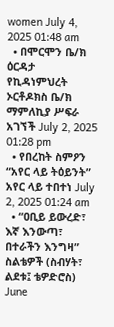women July 4, 2025 01:48 am
  • በሞርሞን ቤ/ክ ዕርዳታ የኪዳነምህረት ኦርቶዶክስ ቤ/ክ ማምለኪያ ሥፍራ አገኘች July 2, 2025 01:28 pm
  • የበረከት ስምዖን “አየር ላይ ትዕይንት” አየር ላይ ተበተነ July 2, 2025 01:24 am
  • “ዐቢይ ይውረድ፣ እኛ እንውጣ፣ በተራችን እንግዛ” ስልቴዎች (ስብሃት፣ ልደቱ፤ ቴዎድሮስ) June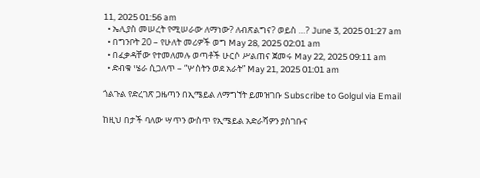11, 2025 01:56 am
  • ኤሊያስ መሠረት የሚሠራው ለማነው? ለብጽልግና? ወይስ …? June 3, 2025 01:27 am
  • በግንቦት 20 – የሁለት መሪዎች ወግ May 28, 2025 02:01 am
  • በፈቃዳቸው የተመለመሉ ወጣቶች ሁርሶ ሥልጠና ጀመሩ May 22, 2025 09:11 am
  • ድብቁ ሤራ ሲጋለጥ – “ሦስትን ወደ አራት” May 21, 2025 01:01 am

ጎልጉል የድረገጽ ጋዜጣን በኢሜይል ለማግኘት ይመዝገቡ Subscribe to Golgul via Email

ከዚህ በታች ባለው ሣጥን ውስጥ የኢሜይል አድራሻዎን ያስገቡና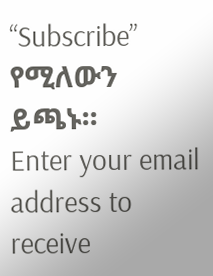“Subscribe” የሚለውን ይጫኑ፡፡
Enter your email address to receive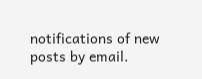notifications of new posts by email.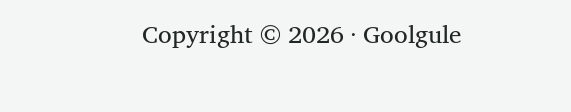Copyright © 2026 · Goolgule